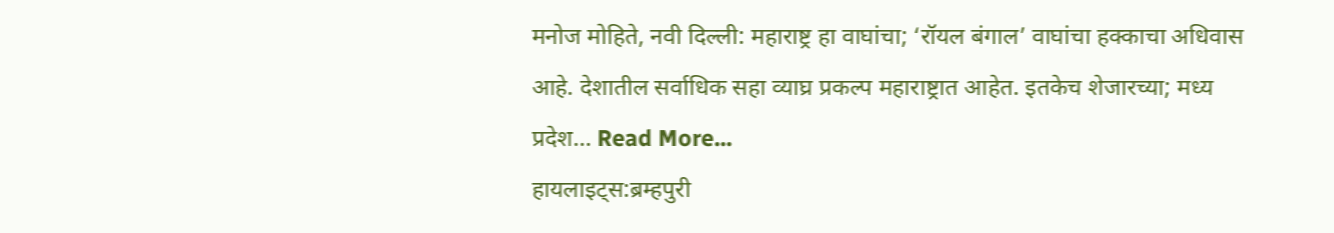मनोज मोहिते, नवी दिल्ली: महाराष्ट्र हा वाघांचा; ‘रॉयल बंगाल’ वाघांचा हक्काचा अधिवास आहे. देशातील सर्वाधिक सहा व्याघ्र प्रकल्प महाराष्ट्रात आहेत. इतकेच शेजारच्या; मध्य प्रदेश… Read More...
हायलाइट्स:ब्रम्हपुरी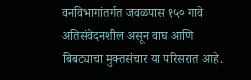वनविभागांतर्गत जवळपास १५० गावे अतिसंवेदनशील असून वाघ आणि बिबट्याचा मुक्तसंचार या परिसरात आहे.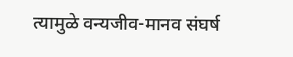त्यामुळे वन्यजीव-मानव संघर्ष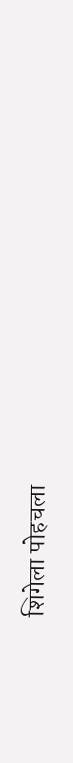शिगेला पोहचला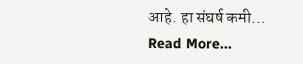आहे. हा संघर्ष कमी… Read More...